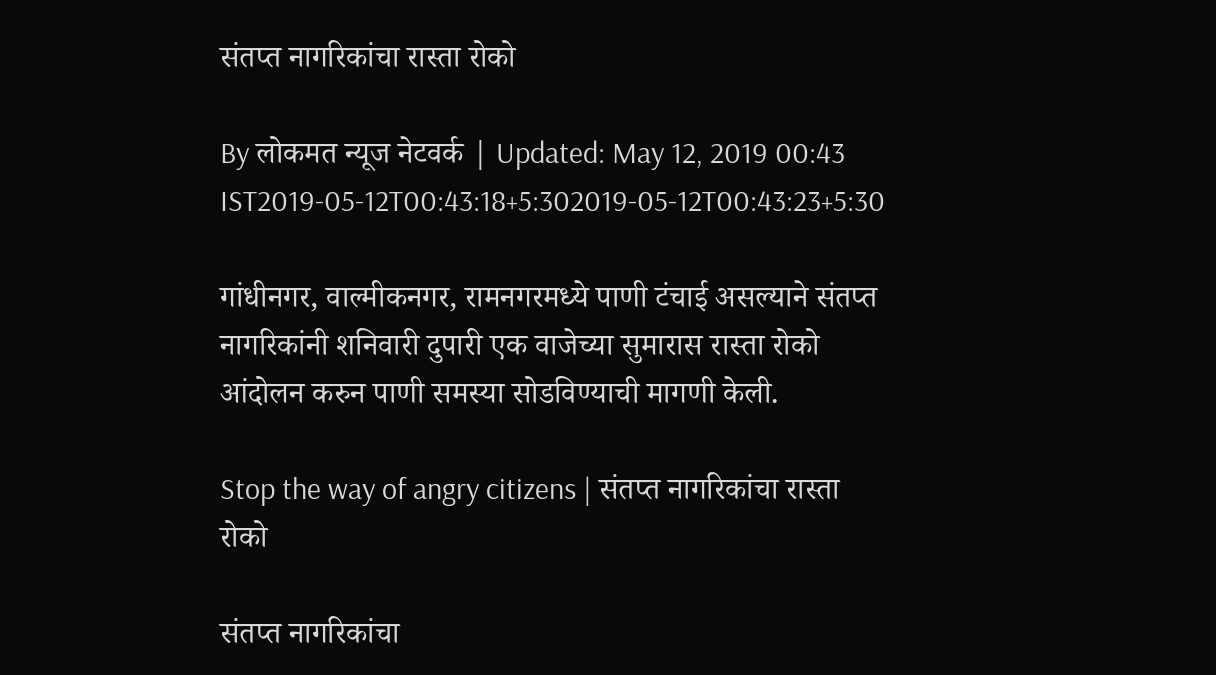संतप्त नागरिकांचा रास्ता रोको

By लोकमत न्यूज नेटवर्क | Updated: May 12, 2019 00:43 IST2019-05-12T00:43:18+5:302019-05-12T00:43:23+5:30

गांधीनगर, वाल्मीकनगर, रामनगरमध्ये पाणी टंचाई असल्याने संतप्त नागरिकांनी शनिवारी दुपारी एक वाजेच्या सुमारास रास्ता रोको आंदोलन करुन पाणी समस्या सोडविण्याची मागणी केली.

Stop the way of angry citizens | संतप्त नागरिकांचा रास्ता रोको

संतप्त नागरिकांचा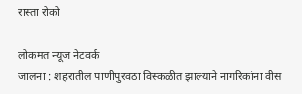रास्ता रोको

लोकमत न्यूज नेटवर्क
जालना : शहरातील पाणीपुरवठा विस्कळीत झाल्याने नागरिकांना वीस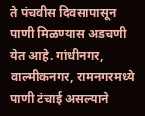ते पंचवीस दिवसापासून पाणी मिळण्यास अडचणी येत आहे. गांधीनगर, वाल्मीकनगर, रामनगरमध्ये पाणी टंचाई असल्याने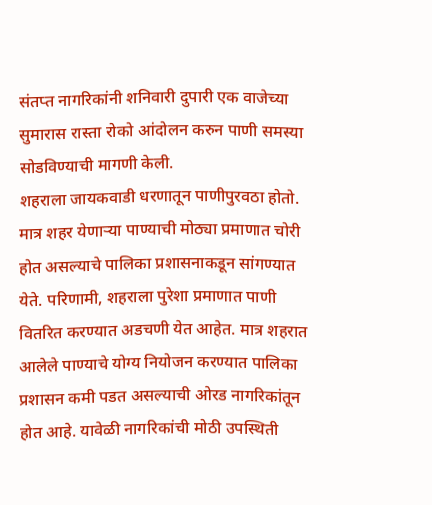संतप्त नागरिकांनी शनिवारी दुपारी एक वाजेच्या सुमारास रास्ता रोको आंदोलन करुन पाणी समस्या सोडविण्याची मागणी केली.
शहराला जायकवाडी धरणातून पाणीपुरवठा होतो. मात्र शहर येणाऱ्या पाण्याची मोठ्या प्रमाणात चोरी होत असल्याचे पालिका प्रशासनाकडून सांगण्यात येते. परिणामी, शहराला पुरेशा प्रमाणात पाणी वितरित करण्यात अडचणी येत आहेत. मात्र शहरात आलेले पाण्याचे योग्य नियोजन करण्यात पालिका प्रशासन कमी पडत असल्याची ओरड नागरिकांतून होत आहे. यावेळी नागरिकांची मोठी उपस्थिती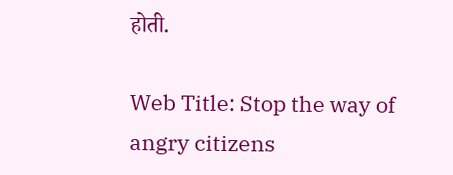होती.

Web Title: Stop the way of angry citizens